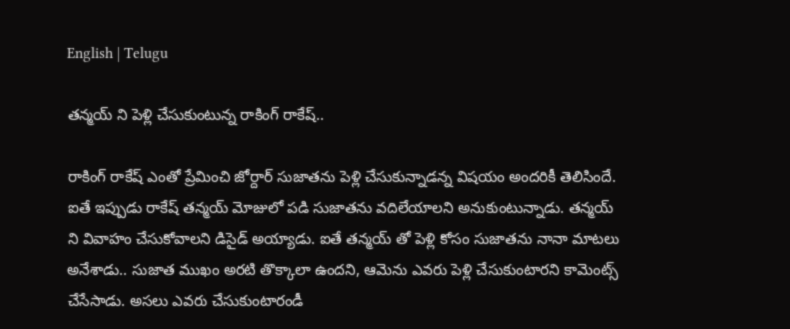English | Telugu

తన్మయ్ ని పెళ్లి చేసుకుంటున్న రాకింగ్ రాకేష్..

రాకింగ్ రాకేష్ ఎంతో ప్రేమించి జోర్దార్ సుజాతను పెళ్లి చేసుకున్నాడన్న విషయం అందరికీ తెలిసిందే. ఐతే ఇప్పుడు రాకేష్ తన్మయ్ మోజులో పడి సుజాతను వదిలేయాలని అనుకుంటున్నాడు. తన్మయ్ ని వివాహం చేసుకోవాలని డిసైడ్ అయ్యాడు. ఐతే తన్మయ్ తో పెళ్లి కోసం సుజాతను నానా మాటలు అనేశాడు.. సుజాత ముఖం అరటి తొక్కాలా ఉందని, ఆమెను ఎవరు పెళ్లి చేసుకుంటారని కామెంట్స్ చేసేసాడు. అసలు ఎవరు చేసుకుంటారండీ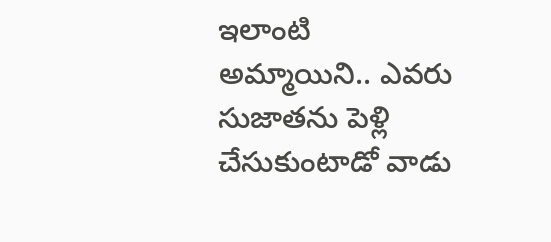ఇలాంటి అమ్మాయిని.. ఎవరు సుజాతను పెళ్లి చేసుకుంటాడో వాడు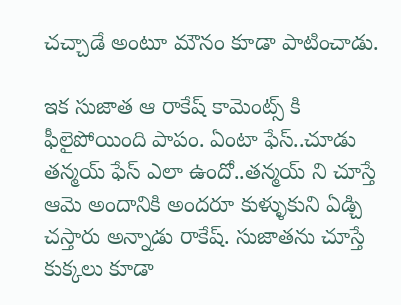చచ్చాడే అంటూ మౌనం కూడా పాటించాడు.

ఇక సుజాత ఆ రాకేష్ కామెంట్స్ కి ఫీలైపోయింది పాపం. ఏంటా ఫేస్..చూడు తన్మయ్ ఫేస్ ఎలా ఉందో..తన్మయ్ ని చూస్తే ఆమె అందానికి అందరూ కుళ్ళుకుని ఏడ్చి చస్తారు అన్నాడు రాకేష్. సుజాతను చూస్తే కుక్కలు కూడా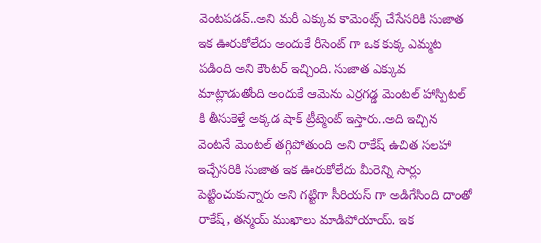వెంటపడవ్..అని మరీ ఎక్కువ కామెంట్స్ చేసేసరికి సుజాత ఇక ఊరుకోలేదు అందుకే రీసెంట్ గా ఒక కుక్క ఎమ్మట పడింది అని కౌంటర్ ఇచ్చింది. సుజాత ఎక్కువ మాట్లాడుతోంది అందుకే ఆమెను ఎర్రగడ్డ మెంటల్ హాస్పిటల్ కి తీసుకెళ్తే అక్కడ షాక్ ట్రీట్మెంట్ ఇస్తారు..అది ఇచ్చిన వెంటనే మెంటల్ తగ్గిపోతుంది అని రాకేష్ ఉచిత సలహా ఇచ్చేసరికి సుజాత ఇక ఊరుకోలేదు మీరెన్ని సార్లు పెట్టించుకున్నారు అని గట్టిగా సీరియస్ గా అడిగేసింది దాంతో రాకేష్, తన్మయ్ ముఖాలు మాడిపోయాయ్. ఇక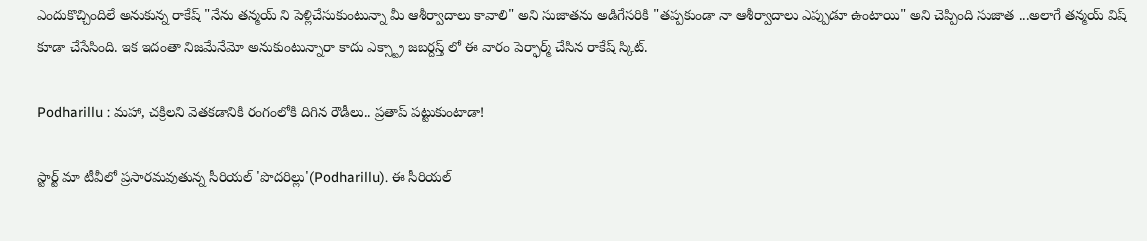ఎందుకొచ్చిందిలే అనుకున్న రాకేష్ "నేను తన్మయ్ ని పెళ్లిచేసుకుంటున్నా మీ ఆశీర్వాదాలు కావాలి" అని సుజాతను అడిగేసరికి "తప్పకుండా నా ఆశీర్వాదాలు ఎప్పుడూ ఉంటాయి" అని చెప్పింది సుజాత ...అలాగే తన్మయ్ విష్ కూడా చేసేసింది. ఇక ఇదంతా నిజమేనేమో అనుకుంటున్నారా కాదు ఎక్స్ట్రా జబర్దస్త్ లో ఈ వారం పెర్ఫార్మ్ చేసిన రాకేష్ స్కిట్.

Podharillu : మహా, చక్రిలని వెతకడానికి రంగంలోకి దిగిన రౌడీలు.. ప్రతాప్ పట్టుకుంటాడా!

స్టార్ట్ మా టీవీలో ప్రసారమవుతున్న సీరియల్ 'పొదరిల్లు'(Podharillu). ఈ సీరియల్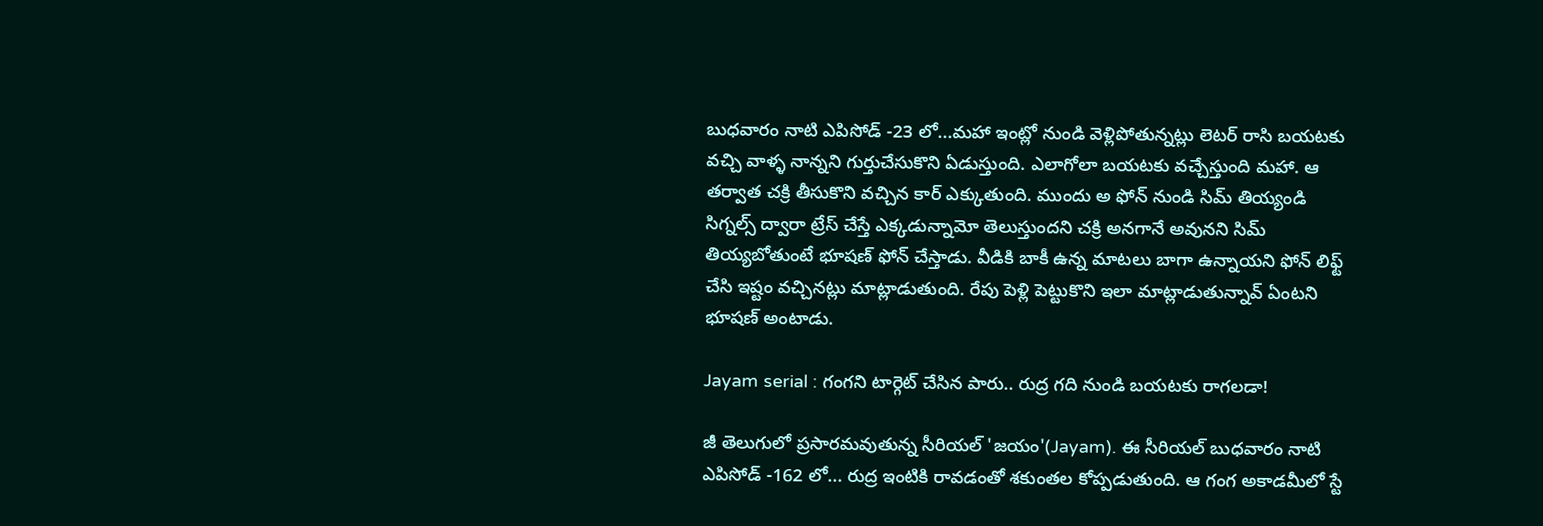బుధవారం నాటి ఎపిసోడ్ -23 లో...మహా ఇంట్లో నుండి వెళ్లిపోతున్నట్లు లెటర్ రాసి బయటకు వచ్చి వాళ్ళ నాన్నని గుర్తుచేసుకొని ఏడుస్తుంది. ఎలాగోలా బయటకు వచ్చేస్తుంది మహా. ఆ తర్వాత చక్రి తీసుకొని వచ్చిన కార్ ఎక్కుతుంది. ముందు అ ఫోన్ నుండి సిమ్ తియ్యండి సిగ్నల్స్ ద్వారా ట్రేస్ చేస్తే ఎక్కడున్నామో తెలుస్తుందని చక్రి అనగానే అవునని సిమ్ తియ్యబోతుంటే భూషణ్ ఫోన్ చేస్తాడు. వీడికి బాకీ ఉన్న మాటలు బాగా ఉన్నాయని ఫోన్ లిఫ్ట్ చేసి ఇష్టం వచ్చినట్లు మాట్లాడుతుంది. రేపు పెళ్లి పెట్టుకొని ఇలా మాట్లాడుతున్నావ్ ఏంటని భూషణ్ అంటాడు.

Jayam serial : గంగని టార్గెట్ చేసిన పారు.. రుద్ర గది నుండి బయటకు రాగలడా!

జీ తెలుగులో ప్రసారమవుతున్న సీరియల్ 'జయం'(Jayam). ఈ సీరియల్ బుధవారం నాటి ఎపిసోడ్ -162 లో... రుద్ర ఇంటికి రావడంతో శకుంతల కోప్పడుతుంది. ఆ గంగ అకాడమీలో స్టే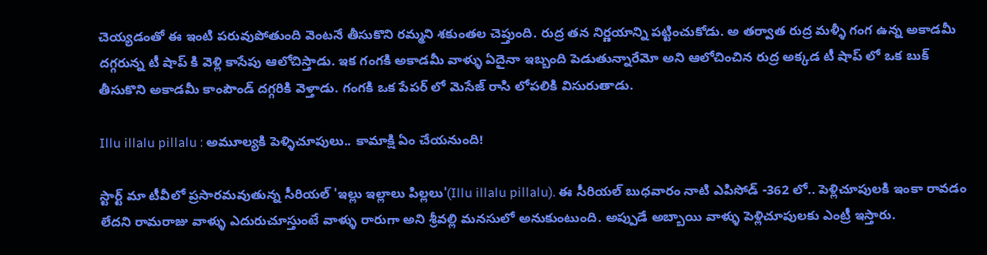చెయ్యడంతో ఈ ఇంటి పరువుపోతుంది వెంటనే తీసుకొని రమ్మని శకుంతల చెప్తుంది. రుద్ర తన నిర్ణయాన్ని పట్టించుకోడు. అ తర్వాత రుద్ర మళ్ళీ గంగ ఉన్న అకాడమీ దగ్గరున్న టీ షాప్ కి వెళ్లి కాసేపు ఆలోచిస్తాడు. ఇక గంగకి అకాడమీ వాళ్ళు ఏదైనా ఇబ్బంది పెడుతున్నారేమో అని ఆలోచించిన రుద్ర అక్కడ టీ షాప్ లో ఒక బుక్ తీసుకొని అకాడమీ కాంపౌండ్ దగ్గరికి వెళ్తాడు. గంగకి ఒక పేపర్ లో మెసేజ్ రాసి లోపలికి విసురుతాడు.

Illu illalu pillalu : అమూల్యకి పెళ్ళిచూపులు.. కామాక్షి ఏం చేయనుంది!

స్టార్ట్ మా టీవీలో ప్రసారమవుతున్న సీరియల్ 'ఇల్లు ఇల్లాలు పిల్లలు'(Illu illalu pillalu). ఈ సీరియల్ బుధవారం నాటి ఎపిసోడ్ -362 లో.. పెళ్లిచూపులకి ఇంకా రావడం లేదని రామరాజు వాళ్ళు ఎదురుచూస్తుంటే వాళ్ళు రారుగా అని శ్రీవల్లి మనసులో అనుకుంటుంది. అప్పుడే అబ్బాయి వాళ్ళు పెళ్లిచూపులకు ఎంట్రీ ఇస్తారు‌.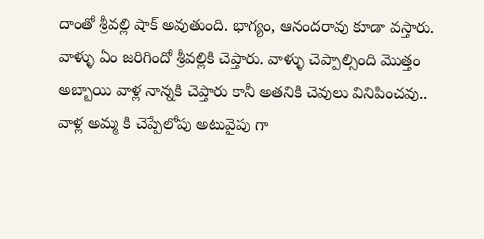దాంతో శ్రీవల్లి షాక్ అవుతుంది. భాగ్యం, ఆనందరావు కూడా వస్తారు. వాళ్ళు ఏం జరిగిందో శ్రీవల్లికి చెప్తారు. వాళ్ళు చెప్పాల్సింది మొత్తం అబ్బాయి వాళ్ల నాన్నకి చెప్తారు కానీ అతనికి చెవులు వినిపించవు.. వాళ్ల అమ్మ కి చెప్పేలోపు అటువైపు గా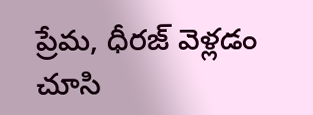ప్రేమ, ధీరజ్ వెళ్లడం చూసి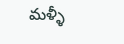మళ్ళీ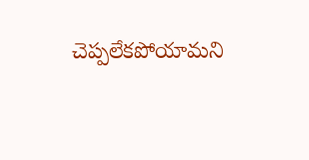చెప్పలేకపోయామని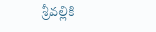శ్రీవల్లికి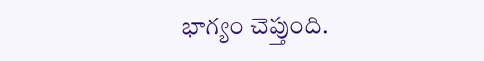భాగ్యం చెప్తుంది.